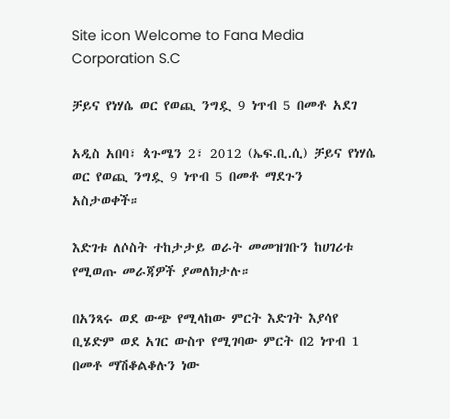Site icon Welcome to Fana Media Corporation S.C

ቻይና የነሃሴ ወር የወጪ ንግዷ 9 ነጥብ 5 በመቶ አደገ

አዲስ አበባ፣ ጳጉሜን 2፣ 2012 (ኤፍ.ቢ.ሲ) ቻይና የነሃሴ ወር የወጪ ንግዷ 9 ነጥብ 5 በመቶ ማደጉን አስታወቀች።

እድገቱ ለሶስት ተከታታይ ወራት መመዝገቡን ከሀገሪቱ የሚወጡ መራጃዎች ያመለክታሉ።

በአንጻሩ ወደ ውጭ የሚላከው ምርት እድገት እያሳየ ቢሄድም ወደ አገር ውስጥ የሚገባው ምርት በ2 ነጥብ 1 በመቶ ማሽቆልቆሉን ነው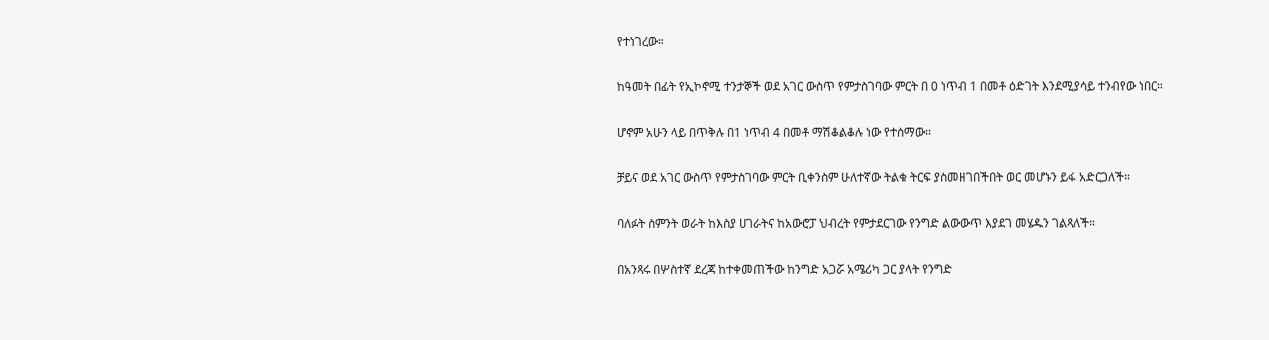የተነገረው።

ከዓመት በፊት የኢኮኖሚ ተንታኞች ወደ አገር ውስጥ የምታስገባው ምርት በ 0 ነጥብ 1 በመቶ ዕድገት እንደሚያሳይ ተንብየው ነበር።

ሆኖም አሁን ላይ በጥቅሉ በ1 ነጥብ 4 በመቶ ማሽቆልቆሉ ነው የተሰማው፡፡

ቻይና ወደ አገር ውስጥ የምታስገባው ምርት ቢቀንስም ሁለተኛው ትልቁ ትርፍ ያስመዘገበችበት ወር መሆኑን ይፋ አድርጋለች።

ባለፉት ስምንት ወራት ከእስያ ሀገራትና ከአውሮፓ ህብረት የምታደርገው የንግድ ልውውጥ እያደገ መሄዱን ገልጻለች።

በአንጻሩ በሦስተኛ ደረጃ ከተቀመጠችው ከንግድ አጋሯ አሜሪካ ጋር ያላት የንግድ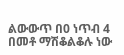ልውውጥ በ0 ነጥብ 4 በመቶ ማሽቆልቆሉ ነው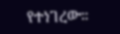የተነገረው።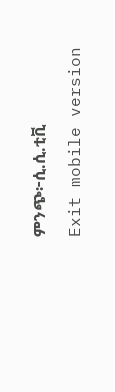ምንጭ፦ሲ.ሲ.ቲቪ

Exit mobile version